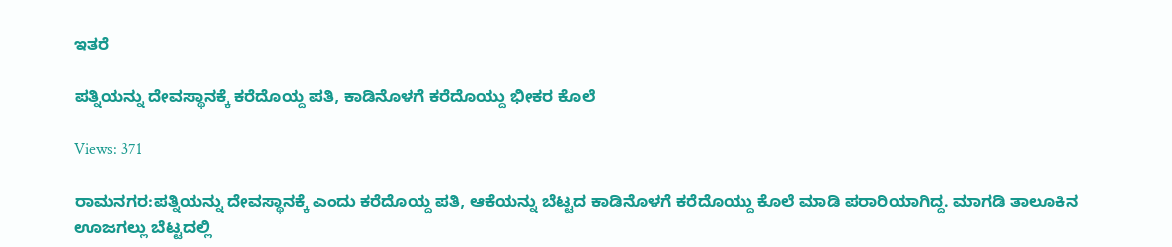ಇತರೆ

ಪತ್ನಿಯನ್ನು ದೇವಸ್ಥಾನಕ್ಕೆ ಕರೆದೊಯ್ದ ಪತಿ, ಕಾಡಿನೊಳಗೆ ಕರೆದೊಯ್ದು ಭೀಕರ ಕೊಲೆ

Views: 371

ರಾಮನಗರ:ಪತ್ನಿಯನ್ನು ದೇವಸ್ಥಾನಕ್ಕೆ ಎಂದು ಕರೆದೊಯ್ದ ಪತಿ, ಆಕೆಯನ್ನು ಬೆಟ್ಟದ ಕಾಡಿನೊಳಗೆ ಕರೆದೊಯ್ದು ಕೊಲೆ ಮಾಡಿ ಪರಾರಿಯಾಗಿದ್ದ. ಮಾಗಡಿ ತಾಲೂಕಿನ ಊಜಗಲ್ಲು ಬೆಟ್ಟದಲ್ಲಿ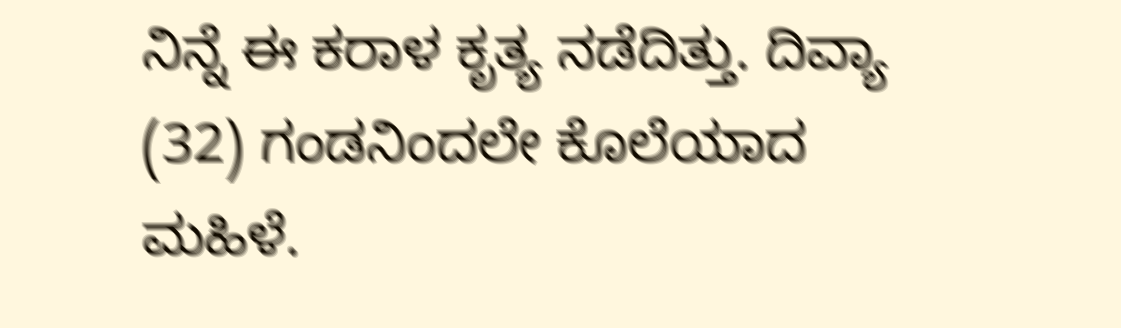ನಿನ್ನೆ ಈ ಕರಾಳ ಕೃತ್ಯ ನಡೆದಿತ್ತು. ದಿವ್ಯಾ (32) ಗಂಡನಿಂದಲೇ ಕೊಲೆಯಾದ ಮಹಿಳೆ.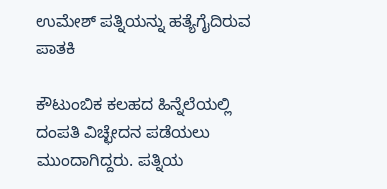ಉಮೇಶ್ ಪತ್ನಿಯನ್ನು ಹತ್ಯೆಗೈದಿರುವ ಪಾತಕಿ

ಕೌಟುಂಬಿಕ ಕಲಹದ ಹಿನ್ನೆಲೆಯಲ್ಲಿ ದಂಪತಿ ವಿಚ್ಛೇದನ ಪಡೆಯಲು ಮುಂದಾಗಿದ್ದರು. ಪತ್ನಿಯ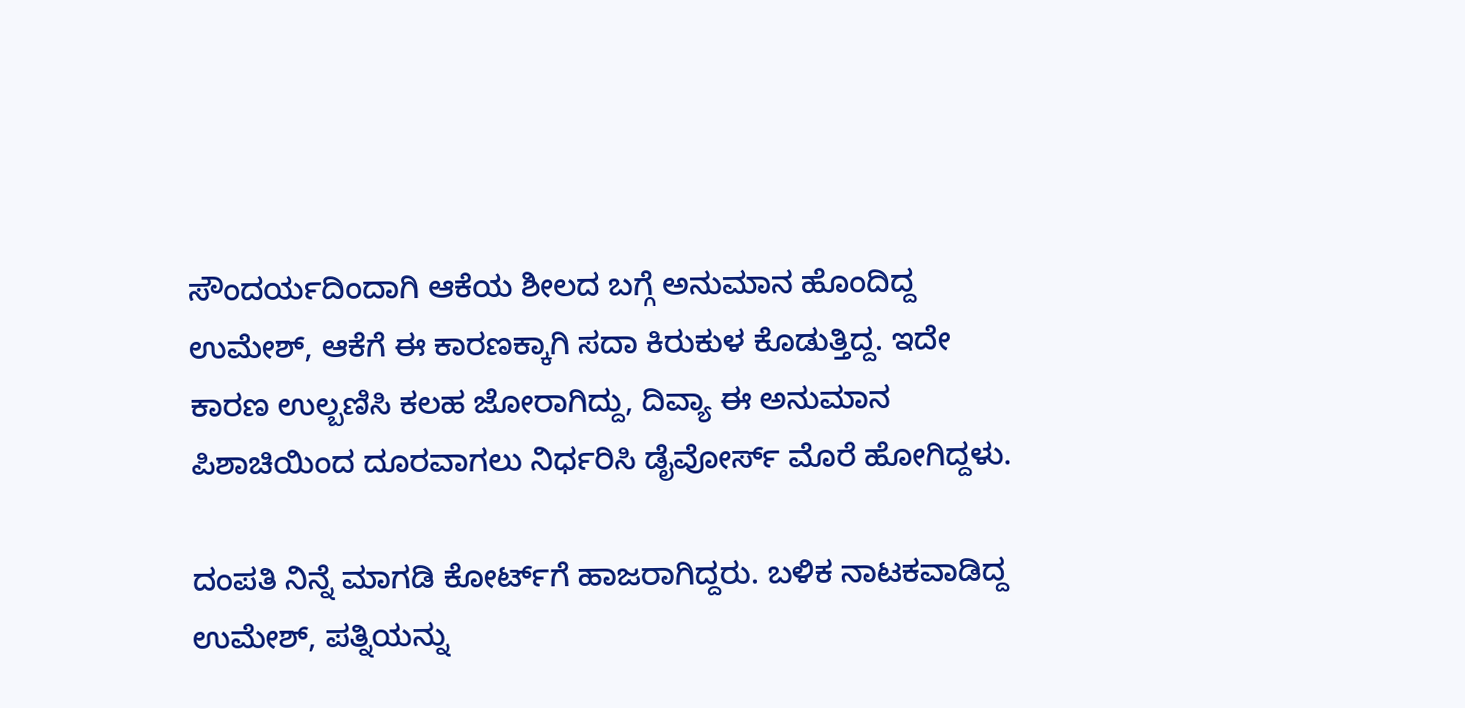ಸೌಂದರ್ಯದಿಂದಾಗಿ ಆಕೆಯ ಶೀಲದ ಬಗ್ಗೆ ಅನುಮಾನ ಹೊಂದಿದ್ದ ಉಮೇಶ್‌, ಆಕೆಗೆ ಈ ಕಾರಣಕ್ಕಾಗಿ ಸದಾ ಕಿರುಕುಳ ಕೊಡುತ್ತಿದ್ದ. ಇದೇ ಕಾರಣ ಉಲ್ಬಣಿಸಿ ಕಲಹ ಜೋರಾಗಿದ್ದು, ದಿವ್ಯಾ ಈ ಅನುಮಾನ ಪಿಶಾಚಿಯಿಂದ ದೂರವಾಗಲು ನಿರ್ಧರಿಸಿ ಡೈವೋರ್ಸ್‌ ಮೊರೆ ಹೋಗಿದ್ದಳು.

ದಂಪತಿ ನಿನ್ನೆ ಮಾಗಡಿ ಕೋರ್ಟ್‌ಗೆ ಹಾಜರಾಗಿದ್ದರು. ಬಳಿಕ ನಾಟಕವಾಡಿದ್ದ ಉಮೇಶ್‌, ಪತ್ನಿಯನ್ನು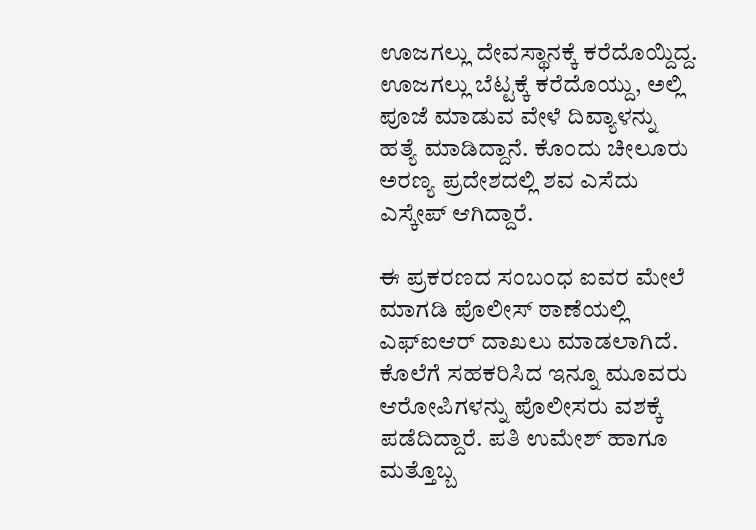ಊಜಗಲ್ಲು ದೇವಸ್ಥಾನಕ್ಕೆ ಕರೆದೊಯ್ದಿದ್ದ. ಊಜಗಲ್ಲು ಬೆಟ್ಟಕ್ಕೆ ಕರೆದೊಯ್ದು, ಅಲ್ಲಿ ಪೂಜೆ ಮಾಡುವ ವೇಳೆ ದಿವ್ಯಾಳನ್ನು ಹತ್ಯೆ ಮಾಡಿದ್ದಾನೆ. ಕೊಂದು ಚೀಲೂರು ಅರಣ್ಯ ಪ್ರದೇಶದಲ್ಲಿ ಶವ ಎಸೆದು ಎಸ್ಕೇಪ್ ಆಗಿದ್ದಾರೆ.

ಈ ಪ್ರಕರಣದ ಸಂಬಂಧ ಐವರ ಮೇಲೆ ಮಾಗಡಿ ಪೊಲೀಸ್ ಠಾಣೆಯಲ್ಲಿ ಎಫ್ಐಆರ್ ದಾಖಲು ಮಾಡಲಾಗಿದೆ. ಕೊಲೆಗೆ ಸಹಕರಿಸಿದ ಇನ್ನೂ ಮೂವರು ಆರೋಪಿಗಳನ್ನು ಪೊಲೀಸರು ವಶಕ್ಕೆ ಪಡೆದಿದ್ದಾರೆ. ಪತಿ ಉಮೇಶ್ ಹಾಗೂ ಮತ್ತೊಬ್ಬ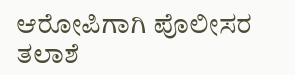ಆರೋಪಿಗಾಗಿ ಪೊಲೀಸರ ತಲಾಶೆ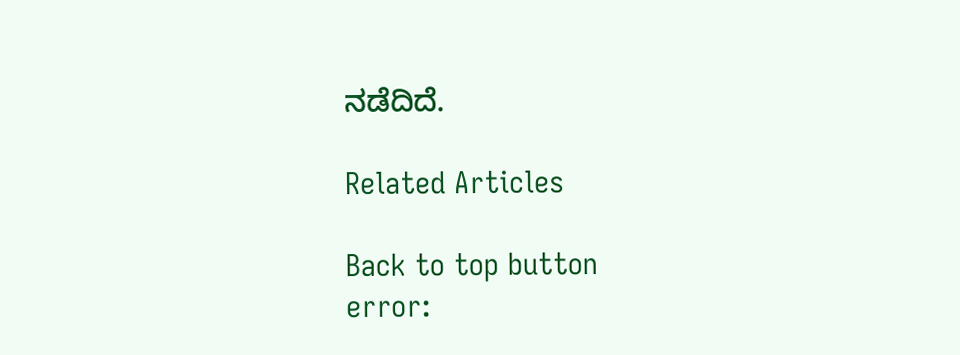ನಡೆದಿದೆ.

Related Articles

Back to top button
error: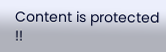Content is protected !!